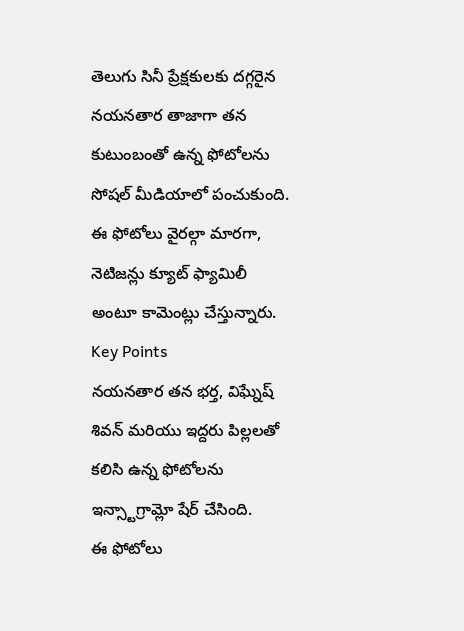తెలుగు సినీ ప్రేక్షకులకు దగ్గరైన నయనతార తాజాగా తన కుటుంబంతో ఉన్న ఫోటోలను సోషల్ మీడియాలో పంచుకుంది. ఈ ఫోటోలు వైరల్గా మారగా, నెటిజన్లు క్యూట్ ఫ్యామిలీ అంటూ కామెంట్లు చేస్తున్నారు.
Key Points
నయనతార తన భర్త, విఘ్నేష్ శివన్ మరియు ఇద్దరు పిల్లలతో కలిసి ఉన్న ఫోటోలను ఇన్స్టాగ్రామ్లో షేర్ చేసింది.
ఈ ఫోటోలు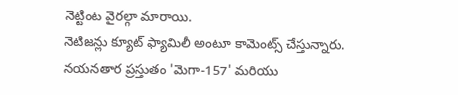నెట్టింట వైరల్గా మారాయి.
నెటిజన్లు క్యూట్ ఫ్యామిలీ అంటూ కామెంట్స్ చేస్తున్నారు.
నయనతార ప్రస్తుతం 'మెగా-157' మరియు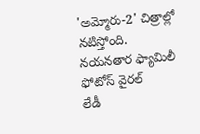'అమ్మోరు-2' చిత్రాల్లో నటిస్తోంది.
నయనతార ఫ్యామిలీ ఫోటోస్ వైరల్
లేడీ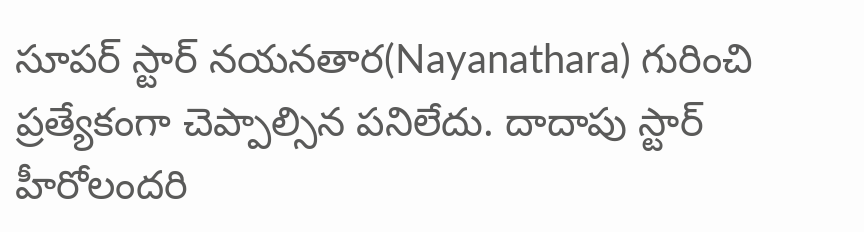సూపర్ స్టార్ నయనతార(Nayanathara) గురించి ప్రత్యేకంగా చెప్పాల్సిన పనిలేదు. దాదాపు స్టార్ హీరోలందరి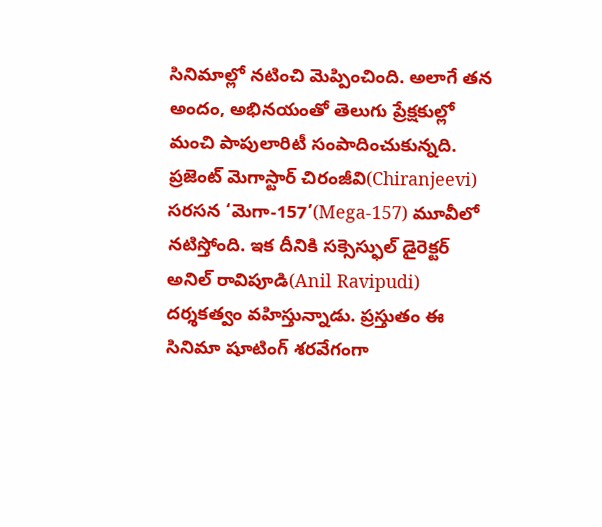సినిమాల్లో నటించి మెప్పించింది. అలాగే తన అందం, అభినయంతో తెలుగు ప్రేక్షకుల్లో మంచి పాపులారిటీ సంపాదించుకున్నది. ప్రజెంట్ మెగాస్టార్ చిరంజీవి(Chiranjeevi) సరసన ‘మెగా-157’(Mega-157) మూవీలో నటిస్తోంది. ఇక దీనికి సక్సెస్ఫుల్ డైరెక్టర్ అనిల్ రావిపూడి(Anil Ravipudi) దర్శకత్వం వహిస్తున్నాడు. ప్రస్తుతం ఈ సినిమా షూటింగ్ శరవేగంగా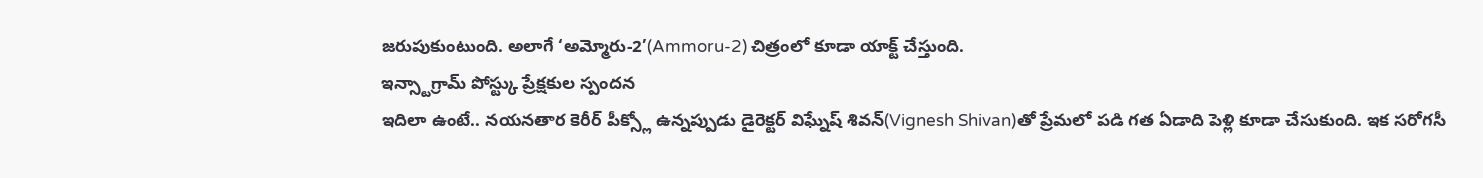జరుపుకుంటుంది. అలాగే ‘అమ్మోరు-2’(Ammoru-2) చిత్రంలో కూడా యాక్ట్ చేస్తుంది.
ఇన్స్టాగ్రామ్ పోస్ట్కు ప్రేక్షకుల స్పందన
ఇదిలా ఉంటే.. నయనతార కెరీర్ పీక్స్లో ఉన్నప్పుడు డైరెక్టర్ విఘ్నేష్ శివన్(Vignesh Shivan)తో ప్రేమలో పడి గత ఏడాది పెళ్లి కూడా చేసుకుంది. ఇక సరోగసీ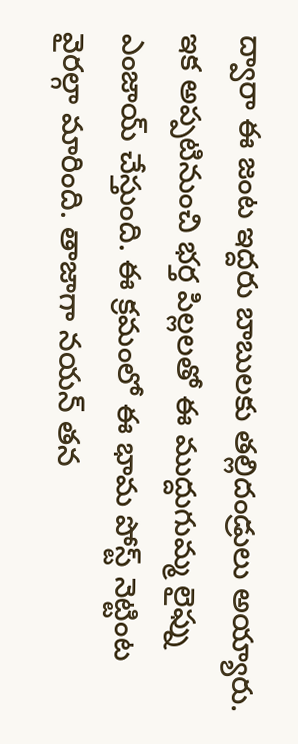ద్వారా ఈ జంట ఇద్దరు బాబులకు తల్లిదండ్రులు అయ్యారు. ఇక అప్పటినుంచి భర్త పిల్లలతో ఈ ముద్దుగుమ్మ లైఫ్ను ఎంజాయ్ చేస్తుంది. ఈ క్రమంలో ఈ భామ పోస్ట్ నెట్టింట వైరల్గా మారింది. తాజాగా నయన్ తన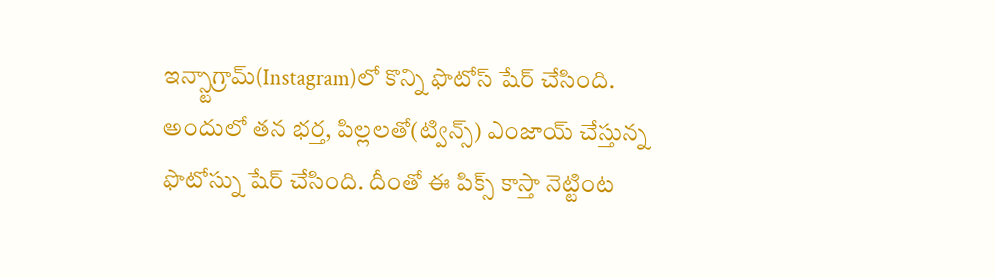ఇన్స్టాగ్రామ్(Instagram)లో కొన్ని ఫొటోస్ షేర్ చేసింది. అందులో తన భర్త, పిల్లలతో(ట్విన్స్) ఎంజాయ్ చేస్తున్న ఫొటోస్ను షేర్ చేసింది. దీంతో ఈ పిక్స్ కాస్తా నెట్టింట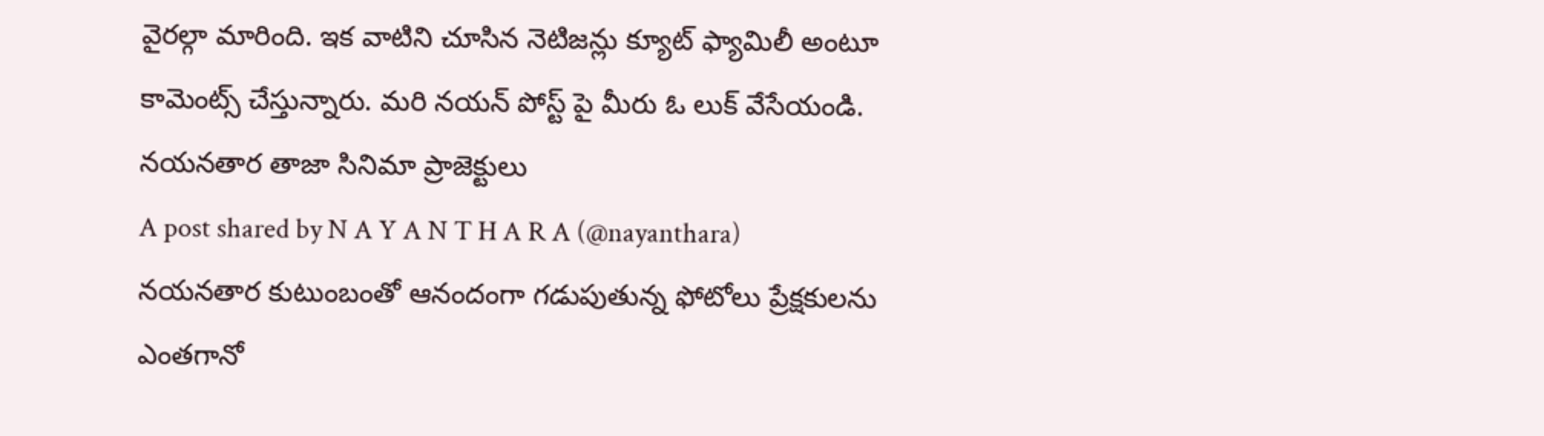వైరల్గా మారింది. ఇక వాటిని చూసిన నెటిజన్లు క్యూట్ ఫ్యామిలీ అంటూ కామెంట్స్ చేస్తున్నారు. మరి నయన్ పోస్ట్ పై మీరు ఓ లుక్ వేసేయండి.
నయనతార తాజా సినిమా ప్రాజెక్టులు
A post shared by N A Y A N T H A R A (@nayanthara)
నయనతార కుటుంబంతో ఆనందంగా గడుపుతున్న ఫోటోలు ప్రేక్షకులను ఎంతగానో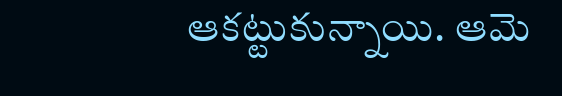ఆకట్టుకున్నాయి. ఆమె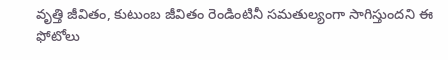వృత్తి జీవితం, కుటుంబ జీవితం రెండింటినీ సమతుల్యంగా సాగిస్తుందని ఈ ఫోటోలు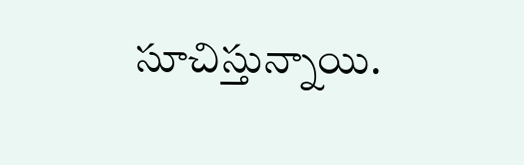సూచిస్తున్నాయి.